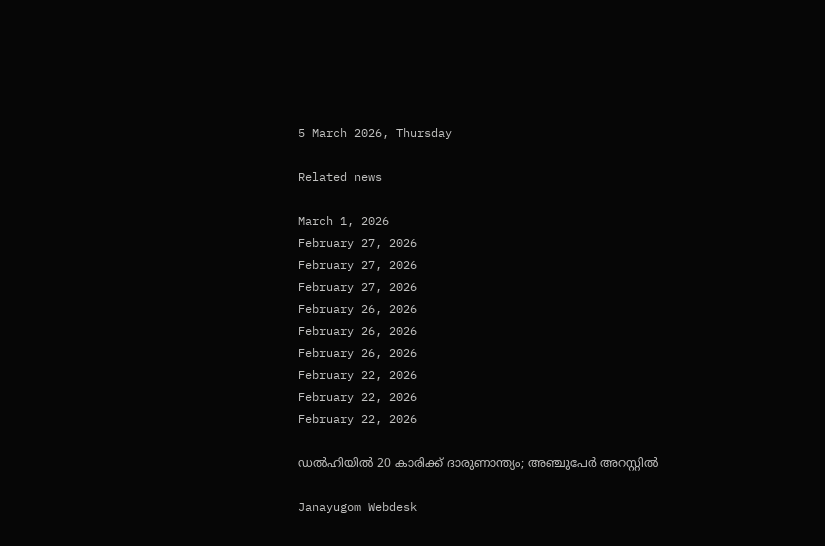5 March 2026, Thursday

Related news

March 1, 2026
February 27, 2026
February 27, 2026
February 27, 2026
February 26, 2026
February 26, 2026
February 26, 2026
February 22, 2026
February 22, 2026
February 22, 2026

ഡല്‍ഹിയില്‍ 20 കാരിക്ക് ദാരുണാന്ത്യം; അഞ്ചുപേര്‍ അറസ്റ്റില്‍

Janayugom Webdesk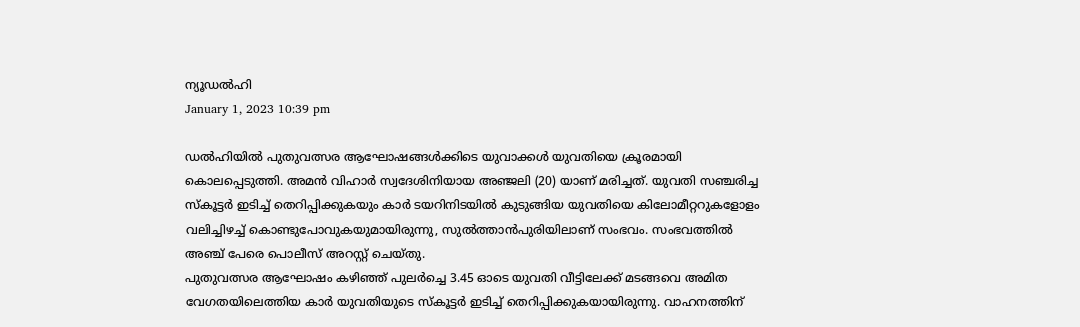ന്യൂഡൽഹി
January 1, 2023 10:39 pm

ഡൽഹിയിൽ പുതുവത്സര ആഘോഷങ്ങൾക്കിടെ യുവാക്കൾ യുവതിയെ ക്രൂരമായി കൊലപ്പെടുത്തി. അമൻ വിഹാർ സ്വദേശിനിയായ അഞ്ജലി (20) യാണ് മരിച്ചത്. യുവതി സഞ്ചരിച്ച സ്കൂട്ടർ ഇടിച്ച് തെറിപ്പിക്കുകയും കാർ ടയറിനിടയിൽ കുടുങ്ങിയ യുവതിയെ കിലോമീറ്ററുകളോളം വലിച്ചിഴച്ച് കൊണ്ടുപോവുകയുമായിരുന്നു, സുൽത്താൻപുരിയിലാണ് സംഭവം. സംഭവത്തിൽ അഞ്ച് പേരെ പൊലീസ് അറസ്റ്റ് ചെയ്തു.
പുതുവത്സര ആഘോഷം കഴിഞ്ഞ് പുലർച്ചെ 3.45 ഓടെ യുവതി വീട്ടിലേക്ക് മടങ്ങവെ അമിത വേഗതയിലെത്തിയ കാർ യുവതിയുടെ സ്കൂട്ടർ ഇടിച്ച് തെറിപ്പിക്കുകയായിരുന്നു. വാഹനത്തിന്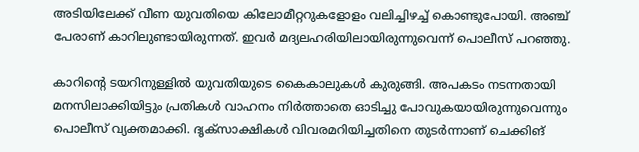അടിയിലേക്ക് വീണ യുവതിയെ കിലോമീറ്ററുകളോളം വലിച്ചിഴച്ച് കൊണ്ടുപോയി. അഞ്ച് പേരാണ് കാറിലുണ്ടായിരുന്നത്. ഇവർ മദ്യലഹരിയിലായിരുന്നുവെന്ന് പൊലീസ് പറഞ്ഞു.

കാറിന്റെ ടയറിനുള്ളിൽ യുവതിയുടെ കൈകാലുകൾ കുരുങ്ങി. അപകടം നടന്നതായി മനസിലാക്കിയിട്ടും പ്രതികൾ വാഹനം നിർത്താതെ ഓടിച്ചു പോവുകയായിരുന്നുവെന്നും പൊലീസ് വ്യക്തമാക്കി. ദൃക്സാക്ഷികൾ വിവരമറിയിച്ചതിനെ തുടർന്നാണ് ചെക്കിങ്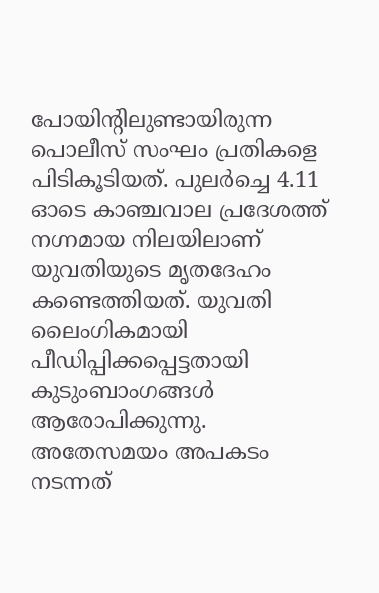പോയിന്റിലുണ്ടായിരുന്ന പൊലീസ് സംഘം പ്രതികളെ പിടികൂടിയത്. പുലർച്ചെ 4.11 ഓടെ കാഞ്ചവാല പ്രദേശത്ത് നഗ്നമായ നിലയിലാണ് യുവതിയുടെ മൃതദേഹം കണ്ടെത്തിയത്. യുവതി ലൈംഗികമായി പീഡിപ്പിക്കപ്പെട്ടതായി കുടുംബാംഗങ്ങള്‍ ആരോപിക്കുന്നു. അതേസമയം അപകടം നടന്നത്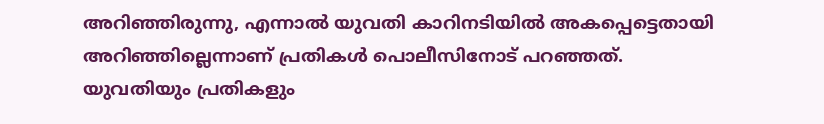അറിഞ്ഞിരുന്നു, എന്നാൽ യുവതി കാറിനടിയിൽ അകപ്പെട്ടെതായി അറിഞ്ഞില്ലെന്നാണ് പ്രതികൾ പൊലീസിനോട് പറഞ്ഞത്.
യുവതിയും പ്രതികളും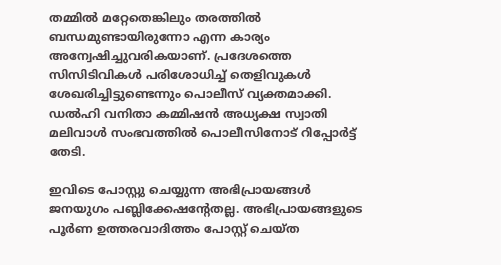തമ്മിൽ മറ്റേതെങ്കിലും തരത്തിൽ ബന്ധമുണ്ടായിരുന്നോ എന്ന കാര്യം അന്വേഷിച്ചുവരികയാണ്. പ്രദേശത്തെ സിസിടിവികൾ പരിശോധിച്ച് തെളിവുകൾ ശേഖരിച്ചിട്ടുണ്ടെന്നും പൊലീസ് വ്യക്തമാക്കി. ഡൽഹി വനിതാ കമ്മിഷൻ അധ്യക്ഷ സ്വാതി മലിവാൾ സംഭവത്തില്‍ പൊലീസിനോട് റിപ്പോർട്ട് തേടി.

ഇവിടെ പോസ്റ്റു ചെയ്യുന്ന അഭിപ്രായങ്ങള്‍ ജനയുഗം പബ്ലിക്കേഷന്റേതല്ല. അഭിപ്രായങ്ങളുടെ പൂര്‍ണ ഉത്തരവാദിത്തം പോസ്റ്റ് ചെയ്ത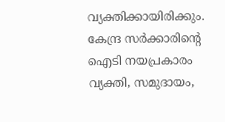വ്യക്തിക്കായിരിക്കും. കേന്ദ്ര സര്‍ക്കാരിന്റെ ഐടി നയപ്രകാരം വ്യക്തി, സമുദായം,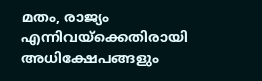മതം, രാജ്യം എന്നിവയ്‌ക്കെതിരായി അധിക്ഷേപങ്ങളും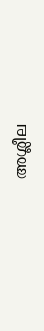അശ്ലീല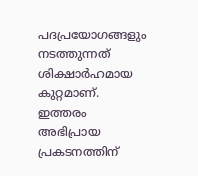പദപ്രയോഗങ്ങളും നടത്തുന്നത് ശിക്ഷാര്‍ഹമായ കുറ്റമാണ്. ഇത്തരം അഭിപ്രായ പ്രകടനത്തിന്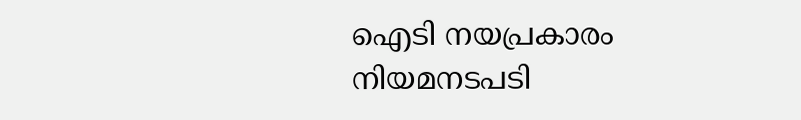ഐടി നയപ്രകാരം നിയമനടപടി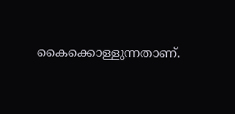കൈക്കൊള്ളുന്നതാണ്.